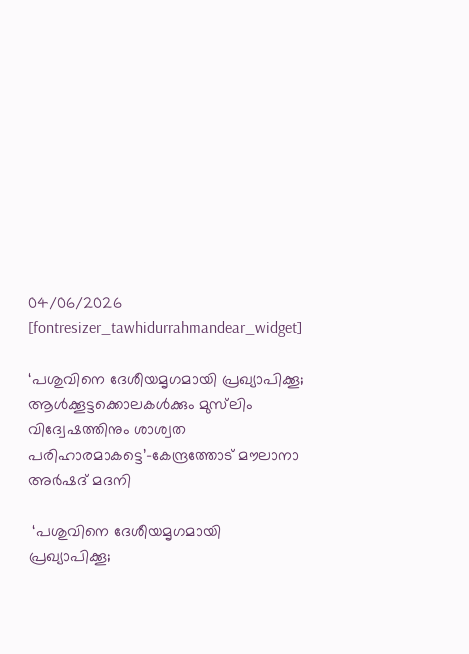04/06/2026
[fontresizer_tawhidurrahmandear_widget]

‘പശുവിനെ ദേശീയമൃഗമായി പ്രഖ്യാപിക്കൂ; ആൾക്കൂട്ടക്കൊലകൾക്കും മുസ്‌ലിം വിദ്വേഷത്തിനും ശാശ്വത പരിഹാരമാകട്ടെ’-കേന്ദ്രത്തോട് മൗലാനാ അർഷദ് മദനി

 ‘പശുവിനെ ദേശീയമൃഗമായി പ്രഖ്യാപിക്കൂ;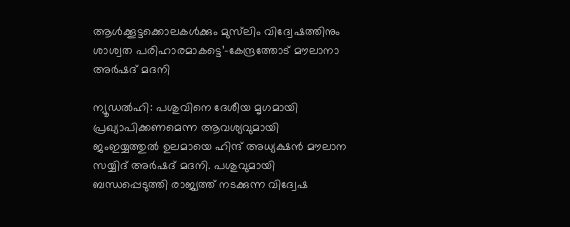ആൾക്കൂട്ടക്കൊലകൾക്കും മുസ്‌ലിം വിദ്വേഷത്തിനും ശാശ്വത പരിഹാരമാകട്ടെ’-കേന്ദ്രത്തോട് മൗലാനാ അർഷദ് മദനി

ന്യൂഡൽഹി: പശുവിനെ ദേശീയ മൃഗമായി പ്രഖ്യാപിക്കണമെന്ന ആവശ്യവുമായി ജംഇയ്യത്തുൽ ഉലമായെ ഹിന്ദ് അധ്യക്ഷൻ മൗലാന സയ്യിദ് അർഷദ് മദനി. പശുവുമായി ബന്ധപ്പെടുത്തി രാജ്യത്ത് നടക്കുന്ന വിദ്വേഷ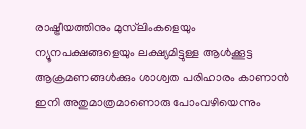രാഷ്ട്രീയത്തിനും മുസ്‌ലിംകളെയും ന്യൂനപക്ഷങ്ങളെയും ലക്ഷ്യമിട്ടുള്ള ആൾക്കൂട്ട ആക്രമണങ്ങൾക്കും ശാശ്വത പരിഹാരം കാണാൻ ഇനി അതുമാത്രമാണൊരു പോംവഴിയെന്നും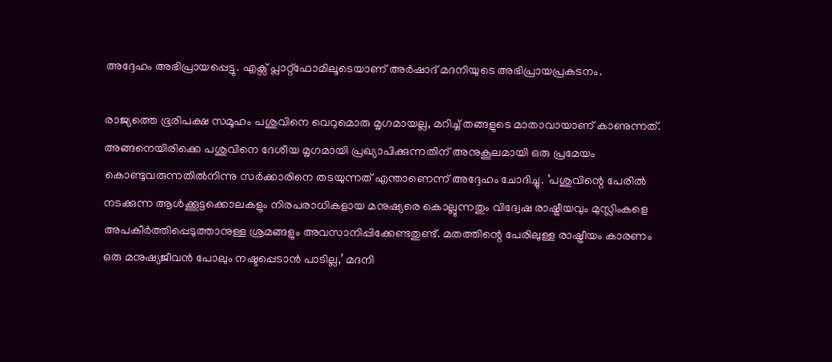അദ്ദേഹം അഭിപ്രായപ്പെട്ടു. എക്സ് പ്ലാറ്റ്ഫോമിലൂടെയാണ് അർഷാദ് മദനിയുടെ അഭിപ്രായപ്രകടനം.

രാജ്യത്തെ ഭൂരിപക്ഷ സമൂഹം പശുവിനെ വെറുമൊരു മൃഗമായല്ല, മറിച്ച് തങ്ങളുടെ മാതാവായാണ് കാണുന്നത്. അങ്ങനെയിരിക്കെ പശുവിനെ ദേശീയ മൃഗമായി പ്രഖ്യാപിക്കുന്നതിന് അനുകൂലമായി ഒരു പ്രമേയം കൊണ്ടുവരുന്നതിൽനിന്നു സർക്കാരിനെ തടയുന്നത് എന്താണെന്ന് അദ്ദേഹം ചോദിച്ചു. ‘പശുവിന്റെ പേരിൽ നടക്കുന്ന ആൾക്കൂട്ടക്കൊലകളും നിരപരാധികളായ മനുഷ്യരെ കൊല്ലുന്നതും വിദ്വേഷ രാഷ്ട്രീയവും മുസ്ലിംകളെ അപകീർത്തിപ്പെടുത്താനുള്ള ശ്രമങ്ങളും അവസാനിപ്പിക്കേണ്ടതുണ്ട്. മതത്തിന്റെ പേരിലുള്ള രാഷ്ട്രീയം കാരണം ഒരു മനുഷ്യജീവൻ പോലും നഷ്ടപ്പെടാൻ പാടില്ല,’ മദനി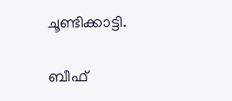ചൂണ്ടിക്കാട്ടി.

ബീഫ്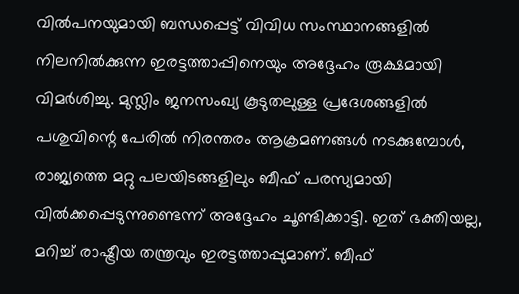വിൽപനയുമായി ബന്ധപ്പെട്ട് വിവിധ സംസ്ഥാനങ്ങളിൽ നിലനിൽക്കുന്ന ഇരട്ടത്താപ്പിനെയും അദ്ദേഹം രൂക്ഷമായി വിമർശിച്ചു. മുസ്ലിം ജനസംഖ്യ കൂടുതലുള്ള പ്രദേശങ്ങളിൽ പശുവിന്റെ പേരിൽ നിരന്തരം ആക്രമണങ്ങൾ നടക്കുമ്പോൾ, രാജ്യത്തെ മറ്റു പലയിടങ്ങളിലും ബീഫ് പരസ്യമായി വിൽക്കപ്പെടുന്നുണ്ടെന്ന് അദ്ദേഹം ചൂണ്ടിക്കാട്ടി. ഇത് ഭക്തിയല്ല, മറിച്ച് രാഷ്ട്രീയ തന്ത്രവും ഇരട്ടത്താപ്പുമാണ്. ബീഫ്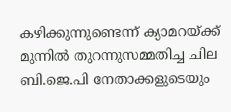കഴിക്കുന്നുണ്ടെന്ന് ക്യാമറയ്ക്ക് മുന്നിൽ തുറന്നുസമ്മതിച്ച ചില ബി.ജെ.പി നേതാക്കളുടെയും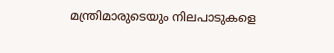മന്ത്രിമാരുടെയും നിലപാടുകളെ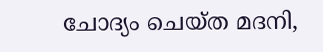ചോദ്യം ചെയ്ത മദനി,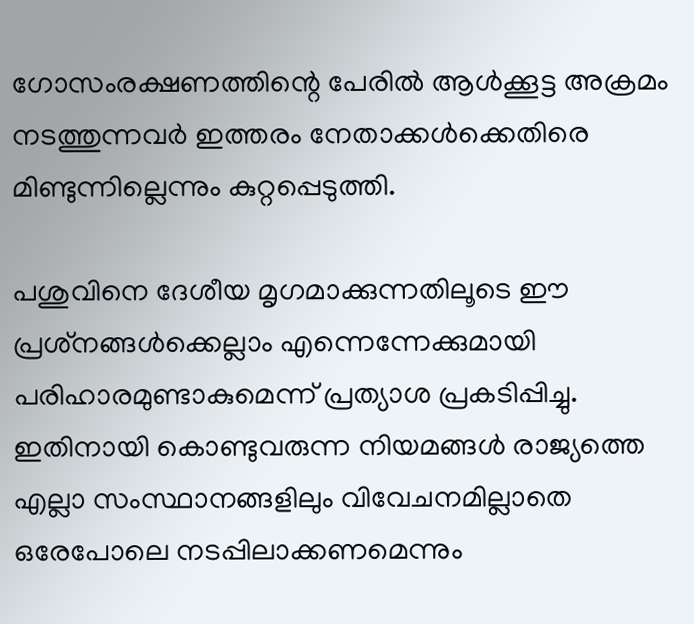ഗോസംരക്ഷണത്തിന്റെ പേരിൽ ആൾക്കൂട്ട അക്രമം നടത്തുന്നവർ ഇത്തരം നേതാക്കൾക്കെതിരെ മിണ്ടുന്നില്ലെന്നും കുറ്റപ്പെടുത്തി.

പശുവിനെ ദേശീയ മൃഗമാക്കുന്നതിലൂടെ ഈ പ്രശ്‌നങ്ങൾക്കെല്ലാം എന്നെന്നേക്കുമായി പരിഹാരമുണ്ടാകുമെന്ന് പ്രത്യാശ പ്രകടിപ്പിച്ചു. ഇതിനായി കൊണ്ടുവരുന്ന നിയമങ്ങൾ രാജ്യത്തെ എല്ലാ സംസ്ഥാനങ്ങളിലും വിവേചനമില്ലാതെ ഒരേപോലെ നടപ്പിലാക്കണമെന്നും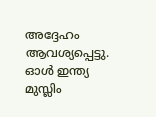അദ്ദേഹം ആവശ്യപ്പെട്ടു. ഓൾ ഇന്ത്യ മുസ്ലിം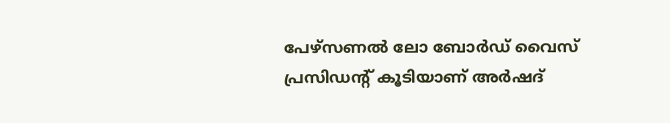പേഴ്സണൽ ലോ ബോർഡ് വൈസ് പ്രസിഡന്റ് കൂടിയാണ് അർഷദ്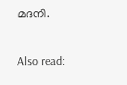മദനി.

Also read: